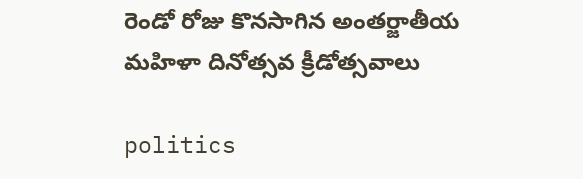రెండో రోజు కొనసాగిన అంతర్జాతీయ మహిళా దినోత్సవ క్రీడోత్సవాలు

politics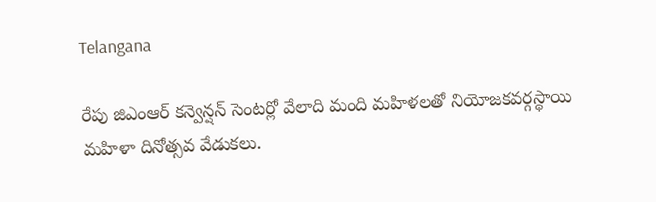Telangana

రేపు జిఎంఆర్ కన్వెన్షన్ సెంటర్లో వేలాది మంది మహిళలతో నియోజకవర్గస్థాయి మహిళా దినోత్సవ వేడుకలు.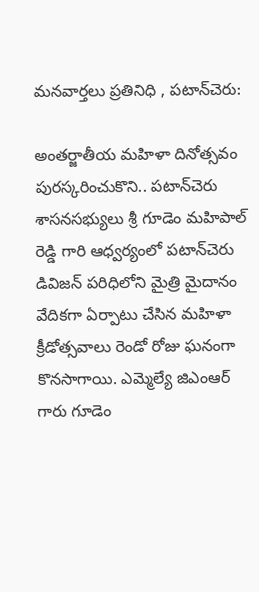మనవార్తలు ప్రతినిధి , పటాన్‌చెరు:

అంతర్జాతీయ మహిళా దినోత్సవం పురస్కరించుకొని.. పటాన్‌చెరు శాసనసభ్యులు శ్రీ గూడెం మహిపాల్ రెడ్డి గారి ఆధ్వర్యంలో పటాన్‌చెరు డివిజన్ పరిధిలోని మైత్రి మైదానం వేదికగా ఏర్పాటు చేసిన మహిళా క్రీడోత్సవాలు రెండో రోజు ఘనంగా కొనసాగాయి. ఎమ్మెల్యే జిఎంఆర్ గారు గూడెం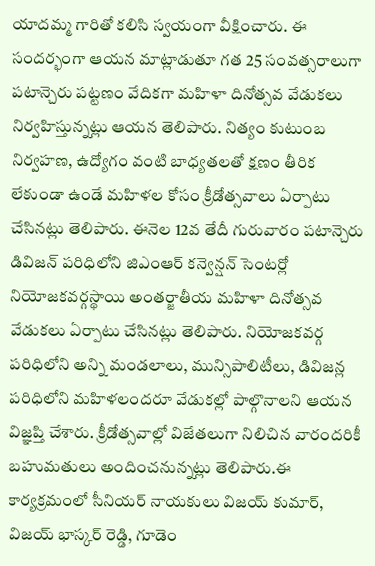యాదమ్మ గారితో కలిసి స్వయంగా వీక్షించారు. ఈ సందర్భంగా ఆయన మాట్లాడుతూ గత 25 సంవత్సరాలుగా పటాన్చెరు పట్టణం వేదికగా మహిళా దినోత్సవ వేడుకలు నిర్వహిస్తున్నట్లు ఆయన తెలిపారు. నిత్యం కుటుంబ నిర్వహణ, ఉద్యోగం వంటి బాధ్యతలతో క్షణం తీరిక లేకుండా ఉండే మహిళల కోసం క్రీడోత్సవాలు ఏర్పాటు చేసినట్లు తెలిపారు. ఈనెల 12వ తేదీ గురువారం పటాన్చెరు డివిజన్ పరిధిలోని జిఎంఆర్ కన్వెన్షన్ సెంటర్లో నియోజకవర్గస్థాయి అంతర్జాతీయ మహిళా దినోత్సవ వేడుకలు ఏర్పాటు చేసినట్లు తెలిపారు. నియోజకవర్గ పరిధిలోని అన్ని మండలాలు, మున్సిపాలిటీలు, డివిజన్ల పరిధిలోని మహిళలందరూ వేడుకల్లో పాల్గొనాలని ఆయన విజ్ఞప్తి చేశారు. క్రీడోత్సవాల్లో విజేతలుగా నిలిచిన వారందరికీ బహుమతులు అందించనున్నట్లు తెలిపారు.ఈ కార్యక్రమంలో సీనియర్ నాయకులు విజయ్ కుమార్, విజయ్ భాస్కర్ రెడ్డి, గూడెం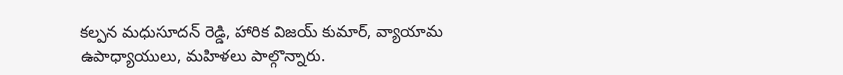కల్పన మధుసూదన్ రెడ్డి, హారిక విజయ్ కుమార్, వ్యాయామ ఉపాధ్యాయులు, మహిళలు పాల్గొన్నారు.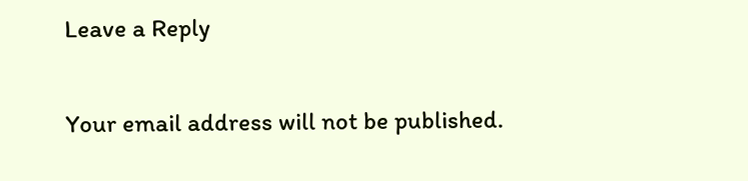Leave a Reply

Your email address will not be published.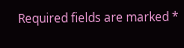Required fields are marked *